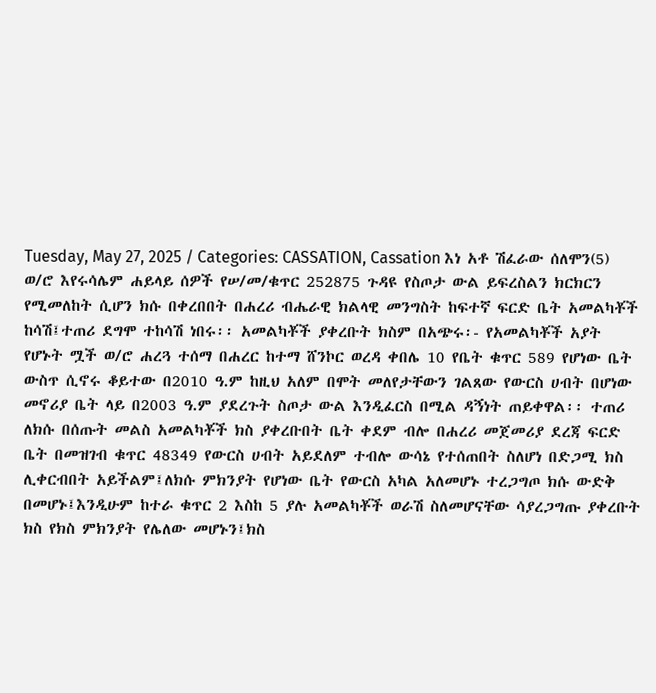Tuesday, May 27, 2025 / Categories: CASSATION, Cassation እነ አቶ ሽፈራው ሰለሞን(5) ወ/ሮ እየሩሳሌም ሐይላይ ሰዎች የሠ/መ/ቁጥር 252875 ጉዳዩ የስጦታ ውል ይፍረስልን ክርክርን የሚመለከት ሲሆን ክሱ በቀረበበት በሐረሪ ብሔራዊ ክልላዊ መንግስት ከፍተኛ ፍርድ ቤት አመልካቾች ከሳሽ፤ተጠሪ ደግሞ ተከሳሽ ነበሩ፡፡ አመልካቾች ያቀረቡት ክስም በአጭሩ፡- የአመልካቾች አያት የሆኑት ሟች ወ/ሮ ሐረጓ ተሰማ በሐረር ከተማ ሸንኮር ወረዳ ቀበሌ 10 የቤት ቁጥር 589 የሆነው ቤት ውስጥ ሲኖሩ ቆይተው በ2010 ዓ.ም ከዚህ አለም በሞት መለየታቸውን ገልጸው የውርስ ሀብት በሆነው መኖሪያ ቤት ላይ በ2003 ዓ.ም ያደረጉት ስጦታ ውል እንዲፈርስ በሚል ዳኝነት ጠይቀዋል፡፡ ተጠሪ ለክሱ በሰጡት መልስ አመልካቾች ክስ ያቀረቡበት ቤት ቀደም ብሎ በሐረሪ መጀመሪያ ደረጃ ፍርድ ቤት በመዝገብ ቁጥር 48349 የውርስ ሀብት አይደለም ተብሎ ውሳኔ የተሰጠበት ስለሆነ በድጋሚ ክስ ሊቀርብበት አይችልም፤ለክሱ ምክንያት የሆነው ቤት የውርስ አካል አለመሆኑ ተረጋግጦ ክሱ ውድቅ በመሆኑ፤እንዲሁም ከተራ ቁጥር 2 እስከ 5 ያሉ አመልካቾች ወራሽ ስለመሆናቸው ሳያረጋግጡ ያቀረቡት ክስ የክስ ምክንያት የሌለው መሆኑን፤ክስ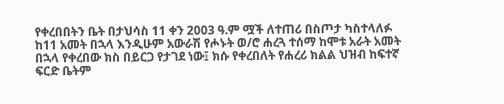የቀረበበትን ቤት በታህሳስ 11 ቀን 2003 ዓ.ም ሟች ለተጠሪ በስጦታ ካስተላለፉ ከ11 አመት በኋላ እንዲሁም አውራሽ የሖኑት ወ/ሮ ሐረጓ ተሰማ ከሞቱ አራት አመት በኋላ የቀረበው ክስ በይርጋ የታገደ ነው፤ ክሱ የቀረበለት የሐረሪ ክልል ህዝብ ከፍተኛ ፍርድ ቤትም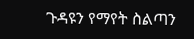ጉዳዩን የማየት ስልጣን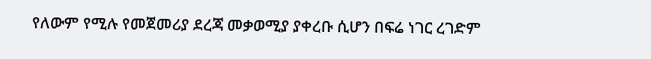የለውም የሚሉ የመጀመሪያ ደረጃ መቃወሚያ ያቀረቡ ሲሆን በፍሬ ነገር ረገድም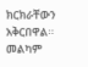ክርክራቸውን አቅርበዋል፡፡መልካም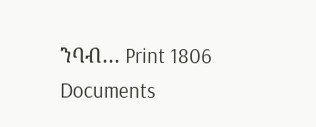ንባብ… Print 1806 Documents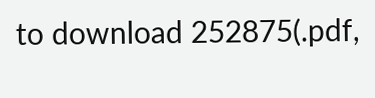to download 252875(.pdf,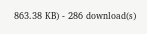863.38 KB) - 286 download(s)